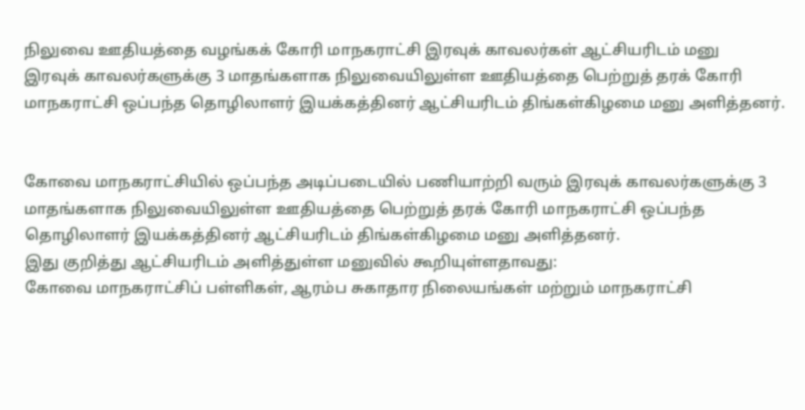நிலுவை ஊதியத்தை வழங்கக் கோரி மாநகராட்சி இரவுக் காவலர்கள் ஆட்சியரிடம் மனு
இரவுக் காவலர்களுக்கு 3 மாதங்களாக நிலுவையிலுள்ள ஊதியத்தை பெற்றுத் தரக் கோரி மாநகராட்சி ஒப்பந்த தொழிலாளர் இயக்கத்தினர் ஆட்சியரிடம் திங்கள்கிழமை மனு அளித்தனர்.


கோவை மாநகராட்சியில் ஒப்பந்த அடிப்படையில் பணியாற்றி வரும் இரவுக் காவலர்களுக்கு 3 மாதங்களாக நிலுவையிலுள்ள ஊதியத்தை பெற்றுத் தரக் கோரி மாநகராட்சி ஒப்பந்த தொழிலாளர் இயக்கத்தினர் ஆட்சியரிடம் திங்கள்கிழமை மனு அளித்தனர்.
இது குறித்து ஆட்சியரிடம் அளித்துள்ள மனுவில் கூறியுள்ளதாவது:
கோவை மாநகராட்சிப் பள்ளிகள், ஆரம்ப சுகாதார நிலையங்கள் மற்றும் மாநகராட்சி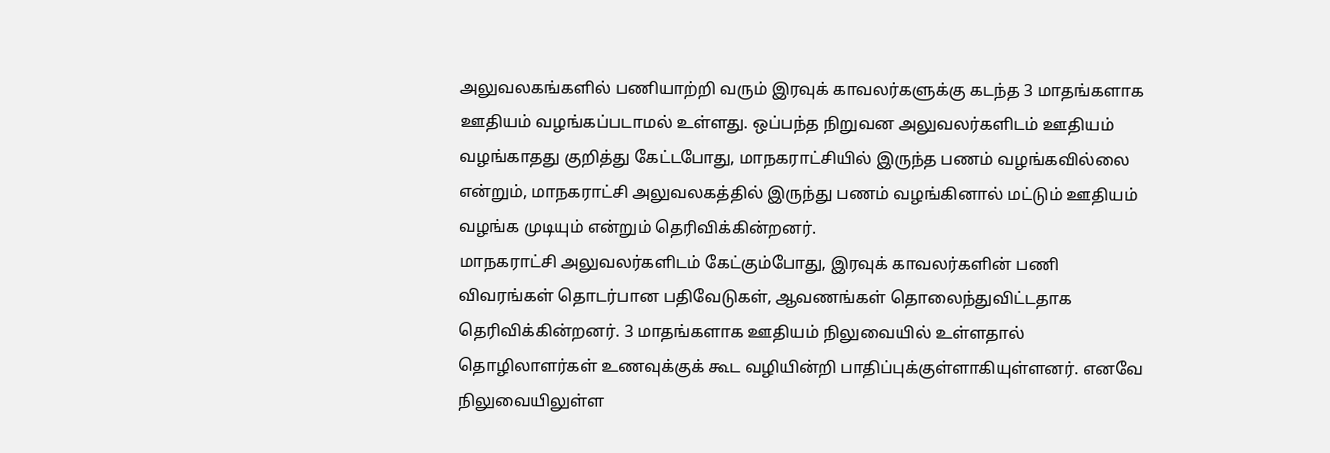அலுவலகங்களில் பணியாற்றி வரும் இரவுக் காவலர்களுக்கு கடந்த 3 மாதங்களாக ஊதியம் வழங்கப்படாமல் உள்ளது. ஒப்பந்த நிறுவன அலுவலர்களிடம் ஊதியம் வழங்காதது குறித்து கேட்டபோது, மாநகராட்சியில் இருந்த பணம் வழங்கவில்லை என்றும், மாநகராட்சி அலுவலகத்தில் இருந்து பணம் வழங்கினால் மட்டும் ஊதியம் வழங்க முடியும் என்றும் தெரிவிக்கின்றனர்.
மாநகராட்சி அலுவலர்களிடம் கேட்கும்போது, இரவுக் காவலர்களின் பணி விவரங்கள் தொடர்பான பதிவேடுகள், ஆவணங்கள் தொலைந்துவிட்டதாக தெரிவிக்கின்றனர். 3 மாதங்களாக ஊதியம் நிலுவையில் உள்ளதால் தொழிலாளர்கள் உணவுக்குக் கூட வழியின்றி பாதிப்புக்குள்ளாகியுள்ளனர். எனவே நிலுவையிலுள்ள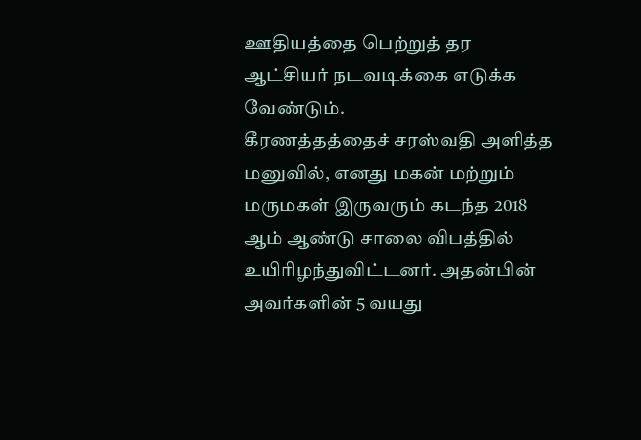ஊதியத்தை பெற்றுத் தர ஆட்சியர் நடவடிக்கை எடுக்க வேண்டும்.
கீரணத்தத்தைச் சரஸ்வதி அளித்த மனுவில், எனது மகன் மற்றும் மருமகள் இருவரும் கடந்த 2018 ஆம் ஆண்டு சாலை விபத்தில் உயிரிழந்துவிட்டனர். அதன்பின் அவர்களின் 5 வயது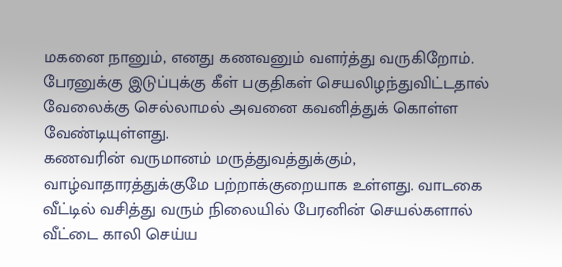மகனை நானும், எனது கணவனும் வளர்த்து வருகிறோம். பேரனுக்கு இடுப்புக்கு கீள் பகுதிகள் செயலிழந்துவிட்டதால் வேலைக்கு செல்லாமல் அவனை கவனித்துக் கொள்ள வேண்டியுள்ளது.
கணவரின் வருமானம் மருத்துவத்துக்கும், வாழ்வாதாரத்துக்குமே பற்றாக்குறையாக உள்ளது. வாடகை வீட்டில் வசித்து வரும் நிலையில் பேரனின் செயல்களால் வீட்டை காலி செய்ய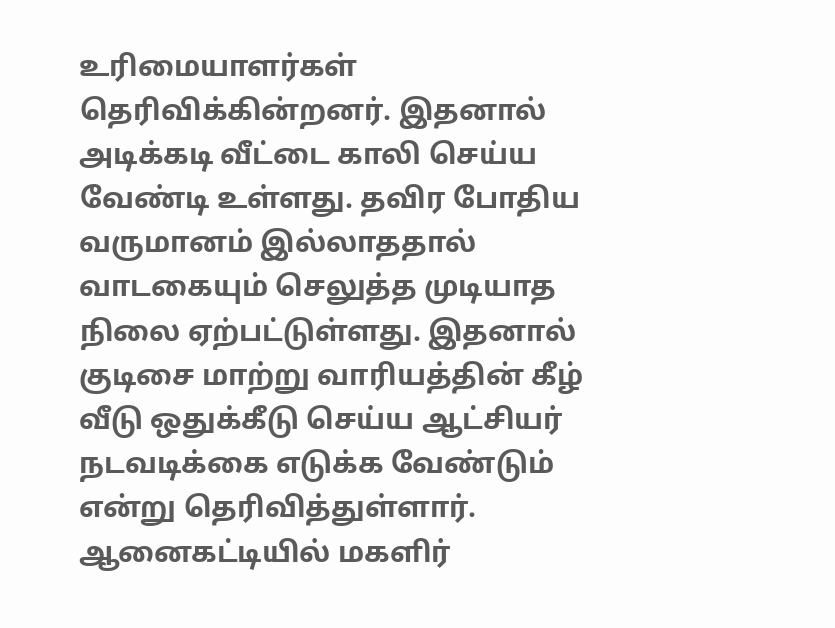உரிமையாளர்கள் தெரிவிக்கின்றனர். இதனால் அடிக்கடி வீட்டை காலி செய்ய வேண்டி உள்ளது. தவிர போதிய வருமானம் இல்லாததால் வாடகையும் செலுத்த முடியாத நிலை ஏற்பட்டுள்ளது. இதனால் குடிசை மாற்று வாரியத்தின் கீழ் வீடு ஒதுக்கீடு செய்ய ஆட்சியர் நடவடிக்கை எடுக்க வேண்டும் என்று தெரிவித்துள்ளார்.
ஆனைகட்டியில் மகளிர்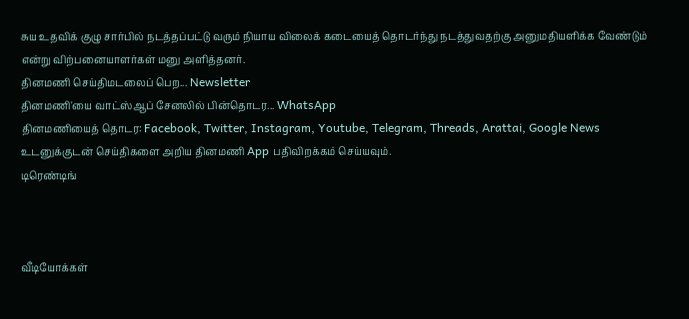சுய உதவிக் குழு சார்பில் நடத்தப்பட்டு வரும் நியாய விலைக் கடையைத் தொடர்ந்து நடத்துவதற்கு அனுமதியளிக்க வேண்டும் என்று விற்பனையாளர்கள் மனு அளித்தனர்.
தினமணி செய்திமடலைப் பெற... Newsletter
தினமணி'யை வாட்ஸ்ஆப் சேனலில் பின்தொடர... WhatsApp
தினமணியைத் தொடர: Facebook, Twitter, Instagram, Youtube, Telegram, Threads, Arattai, Google News
உடனுக்குடன் செய்திகளை அறிய தினமணி App பதிவிறக்கம் செய்யவும்.
டிரெண்டிங்



வீடியோக்கள்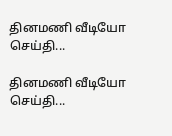தினமணி வீடியோ செய்தி...

தினமணி வீடியோ செய்தி...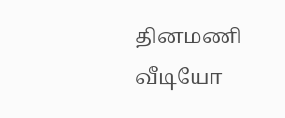தினமணி வீடியோ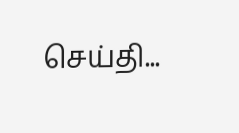செய்தி...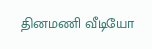தினமணி வீடியோ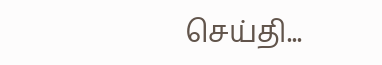செய்தி...